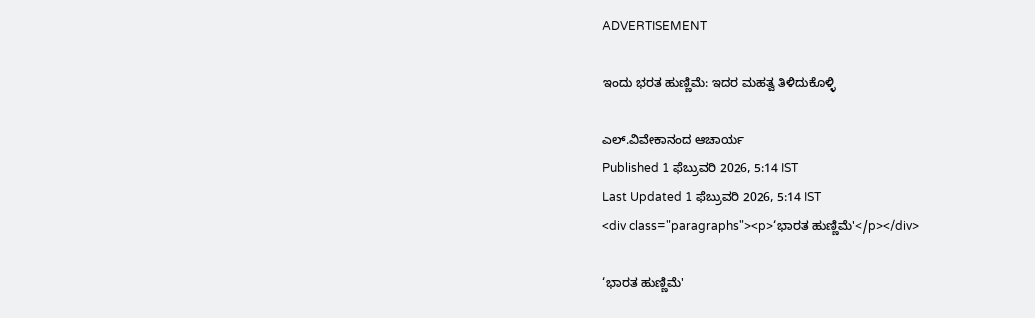ADVERTISEMENT

ಇಂದು ಭರತ ಹುಣ್ಣಿಮೆ: ಇದರ ಮಹತ್ವ ತಿಳಿದುಕೊಳ್ಳಿ

ಎಲ್.ವಿವೇಕಾನಂದ ಆಚಾರ್ಯ
Published 1 ಫೆಬ್ರುವರಿ 2026, 5:14 IST
Last Updated 1 ಫೆಬ್ರುವರಿ 2026, 5:14 IST
<div class="paragraphs"><p>‘ಭಾರತ ಹುಣ್ಣಿಮೆ'</p></div>

‘ಭಾರತ ಹುಣ್ಣಿಮೆ'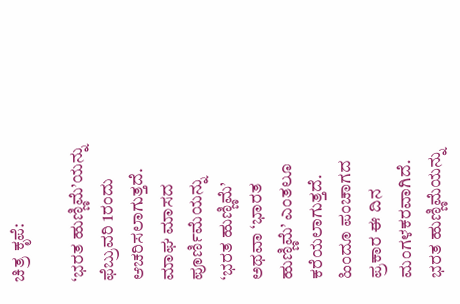ಚಿತ್ರ ಕೃಪೆ:

‘ಭರತ ಹುಣ್ಣಿಮೆ’ಯನ್ನು ಫೆಬ್ರುವರಿ 1ರಂದು ಆಚರಿಸಲಾಗುತ್ತದೆ. ಮಾಘ ಮಾಸದ ಪೂರ್ಣಿಮೆಯನ್ನು ‘ಭರತ ಹುಣ್ಣಿಮೆ’ ಅಥವಾ ‘ಭಾರತ ಹುಣ್ಣಿಮೆ’ ಎಂತಲೂ ಕರೆಯಲಾಗುತ್ತದೆ. ಹಿಂದೂ ಪಂಚಾಗದ ಪ್ರಕಾರ ಈ ದಿನ ಮಂಗಳಕರವಾಗಿದೆ. ಭರತ ಹುಣ್ಣಿಮೆಯನ್ನು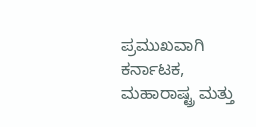ಪ್ರಮುಖವಾಗಿ ಕರ್ನಾಟಕ, ಮಹಾರಾಷ್ಟ್ರ ಮತ್ತು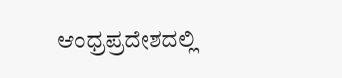ಆಂಧ್ರಪ್ರದೇಶದಲ್ಲಿ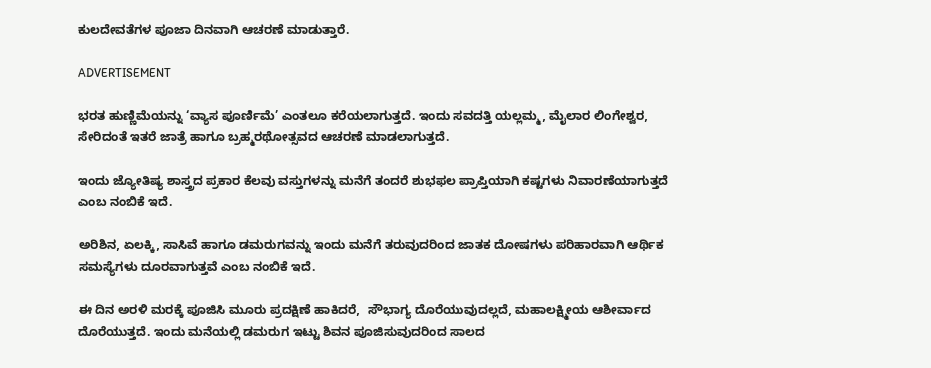ಕುಲದೇವತೆಗಳ ಪೂಜಾ ದಿನವಾಗಿ ಆಚರಣೆ ಮಾಡುತ್ತಾರೆ.

ADVERTISEMENT

ಭರತ ಹುಣ್ಣಿಮೆಯನ್ನು ‘ವ್ಯಾಸ ಪೂರ್ಣಿಮೆ’ ಎಂತಲೂ ಕರೆಯಲಾಗುತ್ತದೆ. ಇಂದು ಸವದತ್ತಿ ಯಲ್ಲಮ್ಮ, ಮೈಲಾರ ಲಿಂಗೇಶ್ವರ, ಸೇರಿದಂತೆ ಇತರೆ ಜಾತ್ರೆ ಹಾಗೂ ಬ್ರಹ್ಮರಥೋತ್ಸವದ ಆಚರಣೆ ಮಾಡಲಾಗುತ್ತದೆ.

ಇಂದು ಜ್ಯೋತಿಷ್ಯ ಶಾಸ್ತ್ರದ ಪ್ರಕಾರ ಕೆಲವು ವಸ್ತುಗಳನ್ನು ಮನೆಗೆ ತಂದರೆ ಶುಭಫಲ ಪ್ರಾಪ್ತಿಯಾಗಿ ಕಷ್ಟಗಳು ನಿವಾರಣೆಯಾಗುತ್ತದೆ ಎಂಬ ನಂಬಿಕೆ ಇದೆ.

ಅರಿಶಿನ, ಏಲಕ್ಕಿ, ಸಾಸಿವೆ ಹಾಗೂ ಡಮರುಗವನ್ನು ಇಂದು ಮನೆಗೆ ತರುವುದರಿಂದ ಜಾತಕ ದೋಷಗಳು ಪರಿಹಾರವಾಗಿ ಆರ್ಥಿಕ ಸಮಸ್ಯೆಗಳು ದೂರವಾಗುತ್ತವೆ ಎಂಬ ನಂಬಿಕೆ ಇದೆ.

ಈ ದಿನ ಅರಳಿ ಮರಕ್ಕೆ ಪೂಜಿಸಿ ಮೂರು ಪ್ರದಕ್ಷಿಣೆ ಹಾಕಿದರೆ,  ಸೌಭಾಗ್ಯ ದೊರೆಯುವುದಲ್ಲದೆ, ಮಹಾಲಕ್ಷ್ಮೀಯ ಆಶೀರ್ವಾದ ದೊರೆಯುತ್ತದೆ. ಇಂದು ಮನೆಯಲ್ಲಿ ಡಮರುಗ ಇಟ್ಟು ಶಿವನ ಪೂಜಿಸುವುದರಿಂದ ಸಾಲದ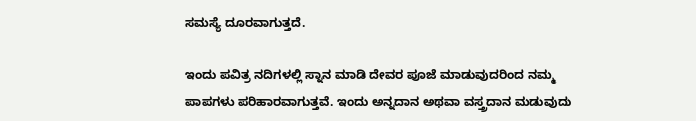ಸಮಸ್ಯೆ ದೂರವಾಗುತ್ತದೆ.

ಇಂದು ಪವಿತ್ರ ನದಿಗಳಲ್ಲಿ ಸ್ನಾನ ಮಾಡಿ ದೇವರ ಪೂಜೆ ಮಾಡುವುದರಿಂದ ನಮ್ಮ ಪಾಪಗಳು ಪರಿಹಾರವಾಗುತ್ತವೆ. ಇಂದು ಅನ್ನದಾನ ಅಥವಾ ವಸ್ತ್ರದಾನ ಮಡುವುದು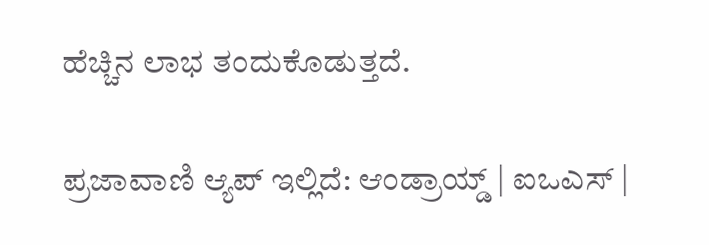ಹೆಚ್ಚಿನ ಲಾಭ ತಂದುಕೊಡುತ್ತದೆ.

ಪ್ರಜಾವಾಣಿ ಆ್ಯಪ್ ಇಲ್ಲಿದೆ: ಆಂಡ್ರಾಯ್ಡ್ | ಐಒಎಸ್ |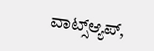ವಾಟ್ಸ್ಆ್ಯಪ್,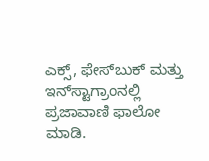ಎಕ್ಸ್, ಫೇಸ್‌ಬುಕ್ ಮತ್ತು ಇನ್‌ಸ್ಟಾಗ್ರಾಂನಲ್ಲಿ ಪ್ರಜಾವಾಣಿ ಫಾಲೋ ಮಾಡಿ.